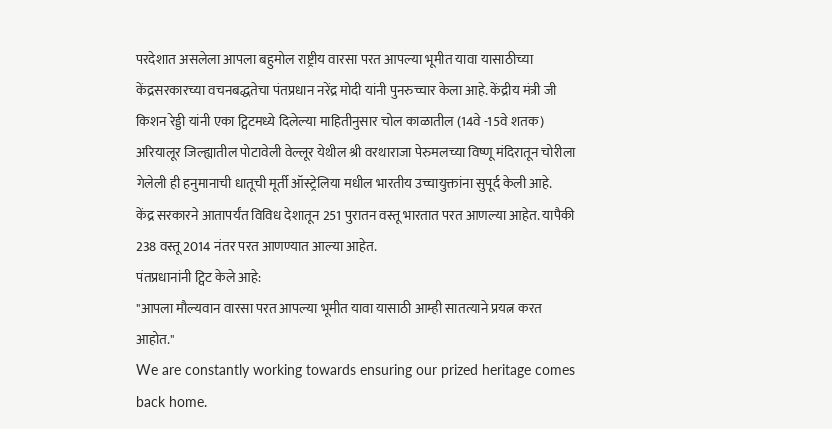परदेशात असलेला आपला बहुमोल राष्ट्रीय वारसा परत आपल्या भूमीत यावा यासाठीच्या केंद्रसरकारच्या वचनबद्धतेचा पंतप्रधान नरेंद्र मोदी यांनी पुनरुच्चार केला आहे. केंद्रीय मंत्री जी किशन रेड्डी यांनी एका ट्विटमध्ये दिलेल्या माहितीनुसार चोल काळातील (14वे -15वे शतक) अरियालूर जिल्ह्यातील पोटावेली वेल्लूर येथील श्री वरथाराजा पेरुमलच्या विष्णू मंदिरातून चोरीला गेलेली ही हनुमानाची धातूची मूर्ती ऑस्ट्रेलिया मधील भारतीय उच्चायुक्तांना सुपूर्द केली आहे.
केंद्र सरकारने आतापर्यंत विविध देशातून 251 पुरातन वस्तू भारतात परत आणल्या आहेत. यापैकी 238 वस्तू 2014 नंतर परत आणण्यात आल्या आहेत.
पंतप्रधानांनी ट्विट केले आहे:
"आपला मौल्यवान वारसा परत आपल्या भूमीत यावा यासाठी आम्ही सातत्याने प्रयत्न करत आहोत."
We are constantly working towards ensuring our prized heritage comes back home.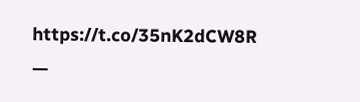https://t.co/35nK2dCW8R
—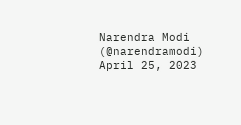Narendra Modi (@narendramodi) April 25, 2023